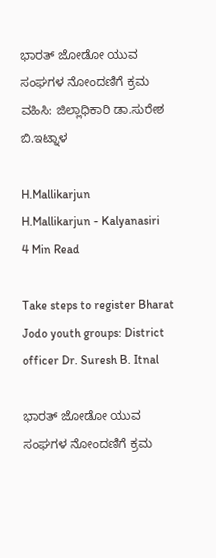ಭಾರತ್ ಜೋಡೋ ಯುವ ಸಂಘಗಳ ನೋಂದಣಿಗೆ ಕ್ರಮ ವಹಿಸಿ: ಜಿಲ್ಲಾಧಿಕಾರಿ ಡಾ.ಸುರೇಶ ಬಿ.ಇಟ್ನಾಳ

H.Mallikarjun
H.Mallikarjun - Kalyanasiri
4 Min Read

Take steps to register Bharat Jodo youth groups: District officer Dr. Suresh B. Itnal

ಭಾರತ್ ಜೋಡೋ ಯುವ ಸಂಘಗಳ ನೋಂದಣಿಗೆ ಕ್ರಮ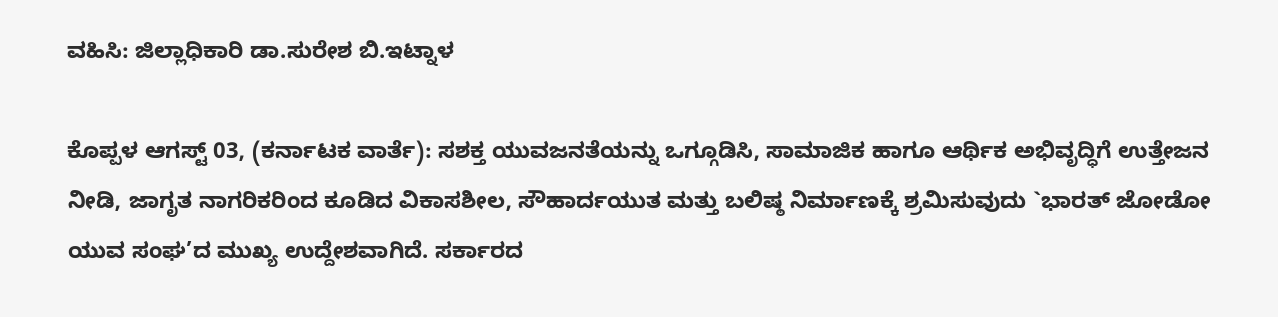ವಹಿಸಿ: ಜಿಲ್ಲಾಧಿಕಾರಿ ಡಾ.ಸುರೇಶ ಬಿ.ಇಟ್ನಾಳ

ಕೊಪ್ಪಳ ಆಗಸ್ಟ್ 03, (ಕರ್ನಾಟಕ ವಾರ್ತೆ): ಸಶಕ್ತ ಯುವಜನತೆಯನ್ನು ಒಗ್ಗೂಡಿಸಿ, ಸಾಮಾಜಿಕ ಹಾಗೂ ಆರ್ಥಿಕ ಅಭಿವೃದ್ಧಿಗೆ ಉತ್ತೇಜನ ನೀಡಿ, ಜಾಗೃತ ನಾಗರಿಕರಿಂದ ಕೂಡಿದ ವಿಕಾಸಶೀಲ, ಸೌಹಾರ್ದಯುತ ಮತ್ತು ಬಲಿಷ್ಠ ನಿರ್ಮಾಣಕ್ಕೆ ಶ್ರಮಿಸುವುದು `ಭಾರತ್ ಜೋಡೋ ಯುವ ಸಂಘ’ದ ಮುಖ್ಯ ಉದ್ದೇಶವಾಗಿದೆ. ಸರ್ಕಾರದ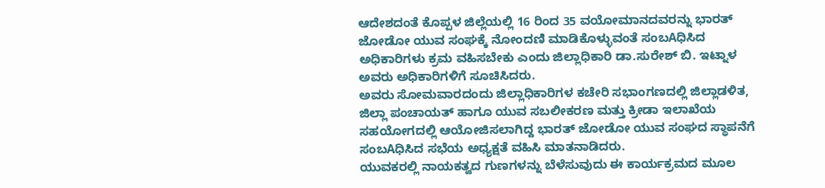ಆದೇಶದಂತೆ ಕೊಪ್ಪಳ ಜಿಲ್ಲೆಯಲ್ಲಿ 16 ರಿಂದ 35 ವಯೋಮಾನದವರನ್ನು ಭಾರತ್ ಜೋಡೋ ಯುವ ಸಂಘಕ್ಕೆ ನೋಂದಣಿ ಮಾಡಿಕೊಳ್ಳುವಂತೆ ಸಂಬAಧಿಸಿದ ಅಧಿಕಾರಿಗಳು ಕ್ರಮ ವಹಿಸಬೇಕು ಎಂದು ಜಿಲ್ಲಾಧಿಕಾರಿ ಡಾ.ಸುರೇಶ್ ಬಿ. ಇಟ್ನಾಳ ಅವರು ಅಧಿಕಾರಿಗಳಿಗೆ ಸೂಚಿಸಿದರು.
ಅವರು ಸೋಮವಾರದಂದು ಜಿಲ್ಲಾಧಿಕಾರಿಗಳ ಕಚೇರಿ ಸಭಾಂಗಣದಲ್ಲಿ ಜಿಲ್ಲಾಡಳಿತ, ಜಿಲ್ಲಾ ಪಂಚಾಯತ್ ಹಾಗೂ ಯುವ ಸಬಲೀಕರಣ ಮತ್ತು ಕ್ರೀಡಾ ಇಲಾಖೆಯ ಸಹಯೋಗದಲ್ಲಿ ಆಯೋಜಿಸಲಾಗಿದ್ದ ಭಾರತ್ ಜೋಡೋ ಯುವ ಸಂಘದ ಸ್ಥಾಪನೆಗೆ ಸಂಬAಧಿಸಿದ ಸಭೆಯ ಅಧ್ಯಕ್ಷತೆ ವಹಿಸಿ ಮಾತನಾಡಿದರು.
ಯುವಕರಲ್ಲಿ ನಾಯಕತ್ವದ ಗುಣಗಳನ್ನು ಬೆಳೆಸುವುದು ಈ ಕಾರ್ಯಕ್ರಮದ ಮೂಲ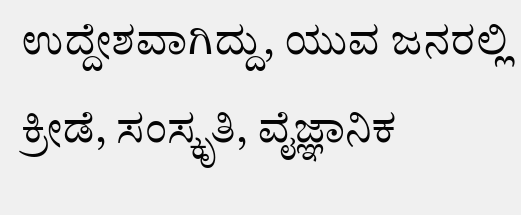ಉದ್ದೇಶವಾಗಿದ್ದು, ಯುವ ಜನರಲ್ಲಿ ಕ್ರೀಡೆ, ಸಂಸ್ಕೃತಿ, ವೈಜ್ಞಾನಿಕ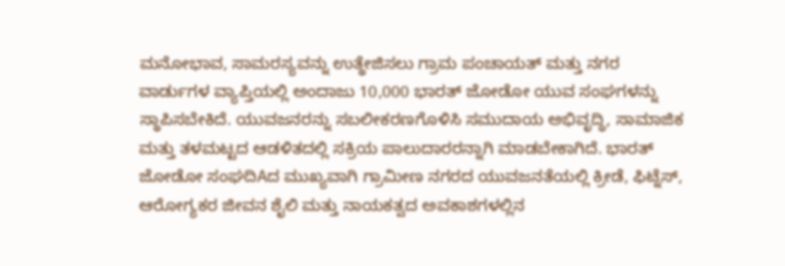ಮನೋಭಾವ, ಸಾಮರಸ್ಯವನ್ನು ಉತ್ಥೇಜಿಸಲು ಗ್ರಾಮ ಪಂಚಾಯತ್ ಮತ್ತು ನಗರ ವಾರ್ಡುಗಳ ವ್ಯಾಪ್ತಿಯಲ್ಲಿ ಅಂದಾಜು 10,000 ಭಾರತ್ ಜೋಡೋ ಯುವ ಸಂಘಗಳನ್ನು ಸ್ಥಾಪಿಸಬೇಕಿದೆ. ಯುವಜನರನ್ನು ಸಬಲೀಕರಣಗೊಳಿಸಿ ಸಮುದಾಯ ಅಭಿವೃದ್ಧಿ, ಸಾಮಾಜಿಕ ಮತ್ತು ತಳಮಟ್ಟದ ಆಡಳಿತದಲ್ಲಿ ಸಕ್ರಿಯ ಪಾಲುದಾರರನ್ನಾಗಿ ಮಾಡಬೇಕಾಗಿದೆ. ಭಾರತ್ ಜೋಡೋ ಸಂಘದಿAದ ಮುಖ್ಯವಾಗಿ ಗ್ರಾಮೀಣ ನಗರದ ಯುವಜನತೆಯಲ್ಲಿ ಕ್ರೀಡೆ, ಫಿಟ್ನೆಸ್, ಆರೋಗ್ಯಕರ ಜೀವನ ಶೈಲಿ ಮತ್ತು ನಾಯಕತ್ವದ ಅವಕಾಶಗಳಲ್ಲಿನ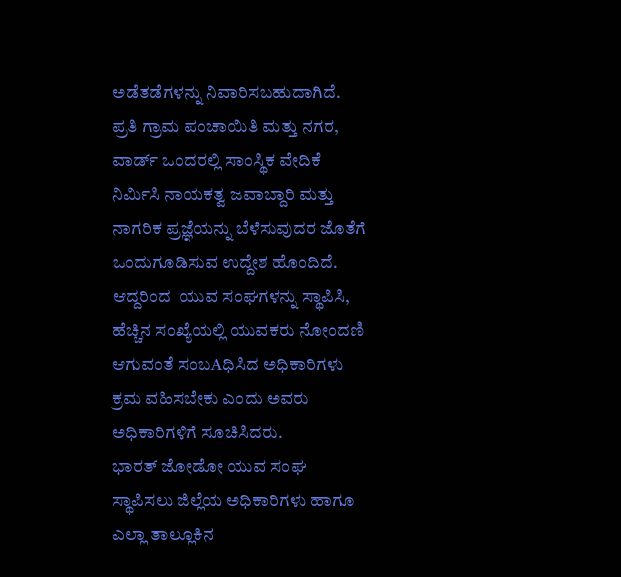ಅಡೆತಡೆಗಳನ್ನು ನಿವಾರಿಸಬಹುದಾಗಿದೆ. ಪ್ರತಿ ಗ್ರಾಮ ಪಂಚಾಯಿತಿ ಮತ್ತು ನಗರ, ವಾರ್ಡ್ ಒಂದರಲ್ಲಿ ಸಾಂಸ್ಥಿಕ ವೇದಿಕೆ ನಿರ್ಮಿಸಿ ನಾಯಕತ್ವ ಜವಾಬ್ದಾರಿ ಮತ್ತು ನಾಗರಿಕ ಪ್ರಜ್ಞೆಯನ್ನು ಬೆಳೆಸುವುದರ ಜೊತೆಗೆ ಒಂದುಗೂಡಿಸುವ ಉದ್ದೇಶ ಹೊಂದಿದೆ. ಆದ್ದರಿಂದ  ಯುವ ಸಂಘಗಳನ್ನು ಸ್ಥಾಪಿಸಿ, ಹೆಚ್ಚಿನ ಸಂಖ್ಯೆಯಲ್ಲಿ ಯುವಕರು ನೋಂದಣಿ ಆಗುವಂತೆ ಸಂಬAಧಿಸಿದ ಅಧಿಕಾರಿಗಳು ಕ್ರಮ ವಹಿಸಬೇಕು ಎಂದು ಅವರು ಅಧಿಕಾರಿಗಳಿಗೆ ಸೂಚಿಸಿದರು.
ಭಾರತ್ ಜೋಡೋ ಯುವ ಸಂಘ ಸ್ಥಾಪಿಸಲು ಜಿಲ್ಲೆಯ ಅಧಿಕಾರಿಗಳು ಹಾಗೂ ಎಲ್ಲಾ ತಾಲ್ಲೂಕಿನ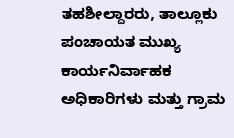ತಹಶೀಲ್ದಾರರು, ತಾಲ್ಲೂಕು ಪಂಚಾಯತ ಮುಖ್ಯ ಕಾರ್ಯನಿರ್ವಾಹಕ ಅಧಿಕಾರಿಗಳು ಮತ್ತು ಗ್ರಾಮ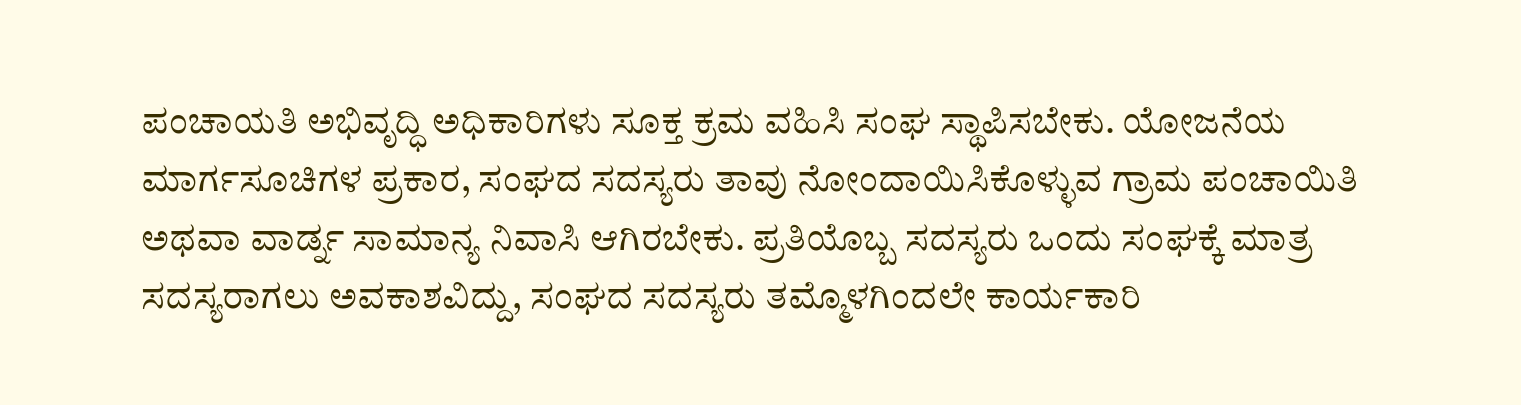ಪಂಚಾಯತಿ ಅಭಿವೃದ್ಧಿ ಅಧಿಕಾರಿಗಳು ಸೂಕ್ತ ಕ್ರಮ ವಹಿಸಿ ಸಂಘ ಸ್ಥಾಪಿಸಬೇಕು. ಯೋಜನೆಯ ಮಾರ್ಗಸೂಚಿಗಳ ಪ್ರಕಾರ, ಸಂಘದ ಸದಸ್ಯರು ತಾವು ನೋಂದಾಯಿಸಿಕೊಳ್ಳುವ ಗ್ರಾಮ ಪಂಚಾಯಿತಿ ಅಥವಾ ವಾರ್ಡ್ನ ಸಾಮಾನ್ಯ ನಿವಾಸಿ ಆಗಿರಬೇಕು. ಪ್ರತಿಯೊಬ್ಬ ಸದಸ್ಯರು ಒಂದು ಸಂಘಕ್ಕೆ ಮಾತ್ರ ಸದಸ್ಯರಾಗಲು ಅವಕಾಶವಿದ್ದು, ಸಂಘದ ಸದಸ್ಯರು ತಮ್ಮೊಳಗಿಂದಲೇ ಕಾರ್ಯಕಾರಿ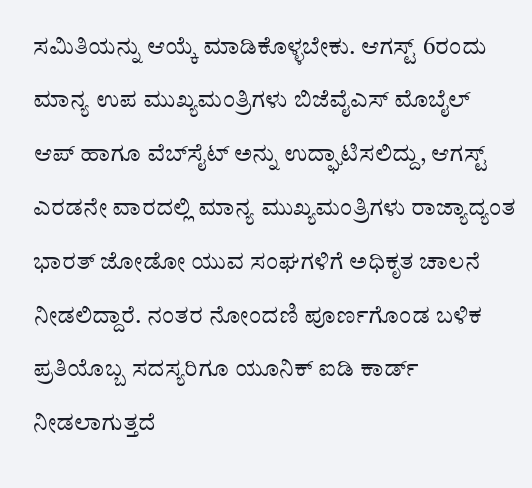ಸಮಿತಿಯನ್ನು ಆಯ್ಕೆ ಮಾಡಿಕೊಳ್ಳಬೇಕು. ಆಗಸ್ಟ್ 6ರಂದು ಮಾನ್ಯ ಉಪ ಮುಖ್ಯಮಂತ್ರಿಗಳು ಬಿಜೆವೈಎಸ್ ಮೊಬೈಲ್ ಆಪ್ ಹಾಗೂ ವೆಬ್‌ಸೈಟ್ ಅನ್ನು ಉದ್ಘಾಟಿಸಲಿದ್ದು, ಆಗಸ್ಟ್ ಎರಡನೇ ವಾರದಲ್ಲಿ ಮಾನ್ಯ ಮುಖ್ಯಮಂತ್ರಿಗಳು ರಾಜ್ಯಾದ್ಯಂತ ಭಾರತ್ ಜೋಡೋ ಯುವ ಸಂಘಗಳಿಗೆ ಅಧಿಕೃತ ಚಾಲನೆ ನೀಡಲಿದ್ದಾರೆ. ನಂತರ ನೋಂದಣಿ ಪೂರ್ಣಗೊಂಡ ಬಳಿಕ ಪ್ರತಿಯೊಬ್ಬ ಸದಸ್ಯರಿಗೂ ಯೂನಿಕ್ ಐಡಿ ಕಾರ್ಡ್ ನೀಡಲಾಗುತ್ತದೆ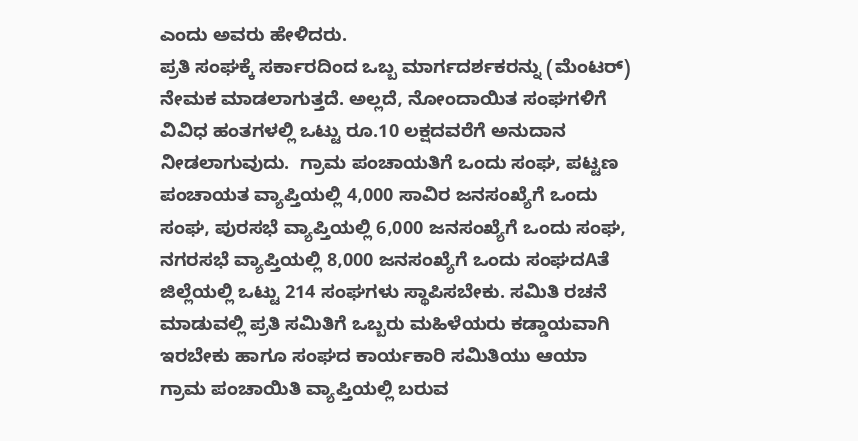ಎಂದು ಅವರು ಹೇಳಿದರು.
ಪ್ರತಿ ಸಂಘಕ್ಕೆ ಸರ್ಕಾರದಿಂದ ಒಬ್ಬ ಮಾರ್ಗದರ್ಶಕರನ್ನು (ಮೆಂಟರ್) ನೇಮಕ ಮಾಡಲಾಗುತ್ತದೆ. ಅಲ್ಲದೆ, ನೋಂದಾಯಿತ ಸಂಘಗಳಿಗೆ ವಿವಿಧ ಹಂತಗಳಲ್ಲಿ ಒಟ್ಟು ರೂ.10 ಲಕ್ಷದವರೆಗೆ ಅನುದಾನ ನೀಡಲಾಗುವುದು.  ಗ್ರಾಮ ಪಂಚಾಯತಿಗೆ ಒಂದು ಸಂಘ, ಪಟ್ಟಣ ಪಂಚಾಯತ ವ್ಯಾಪ್ತಿಯಲ್ಲಿ 4,000 ಸಾವಿರ ಜನಸಂಖ್ಯೆಗೆ ಒಂದು ಸಂಘ, ಪುರಸಭೆ ವ್ಯಾಪ್ತಿಯಲ್ಲಿ 6,000 ಜನಸಂಖ್ಯೆಗೆ ಒಂದು ಸಂಘ, ನಗರಸಭೆ ವ್ಯಾಪ್ತಿಯಲ್ಲಿ 8,000 ಜನಸಂಖ್ಯೆಗೆ ಒಂದು ಸಂಘದAತೆ ಜಿಲ್ಲೆಯಲ್ಲಿ ಒಟ್ಟು 214 ಸಂಘಗಳು ಸ್ಥಾಪಿಸಬೇಕು. ಸಮಿತಿ ರಚನೆ ಮಾಡುವಲ್ಲಿ ಪ್ರತಿ ಸಮಿತಿಗೆ ಒಬ್ಬರು ಮಹಿಳೆಯರು ಕಡ್ಡಾಯವಾಗಿ ಇರಬೇಕು ಹಾಗೂ ಸಂಘದ ಕಾರ್ಯಕಾರಿ ಸಮಿತಿಯು ಆಯಾ ಗ್ರಾಮ ಪಂಚಾಯಿತಿ ವ್ಯಾಪ್ತಿಯಲ್ಲಿ ಬರುವ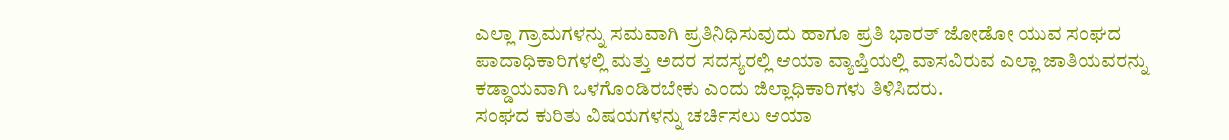ಎಲ್ಲಾ ಗ್ರಾಮಗಳನ್ನು ಸಮವಾಗಿ ಪ್ರತಿನಿಧಿಸುವುದು ಹಾಗೂ ಪ್ರತಿ ಭಾರತ್ ಜೋಡೋ ಯುವ ಸಂಘದ ಪಾದಾಧಿಕಾರಿಗಳಲ್ಲಿ ಮತ್ತು ಅದರ ಸದಸ್ಯರಲ್ಲಿ ಆಯಾ ವ್ಯಾಪ್ತಿಯಲ್ಲಿ ವಾಸವಿರುವ ಎಲ್ಲಾ ಜಾತಿಯವರನ್ನು ಕಡ್ಡಾಯವಾಗಿ ಒಳಗೊಂಡಿರಬೇಕು ಎಂದು ಜಿಲ್ಲಾಧಿಕಾರಿಗಳು ತಿಳಿಸಿದರು.
ಸಂಘದ ಕುರಿತು ವಿಷಯಗಳನ್ನು ಚರ್ಚಿಸಲು ಆಯಾ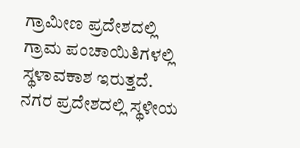ಗ್ರಾಮೀಣ ಪ್ರದೇಶದಲ್ಲಿ ಗ್ರಾಮ ಪಂಚಾಯಿತಿಗಳಲ್ಲಿ ಸ್ಥಳಾವಕಾಶ ಇರುತ್ತದೆ. ನಗರ ಪ್ರದೇಶದಲ್ಲಿ ಸ್ಥಳೀಯ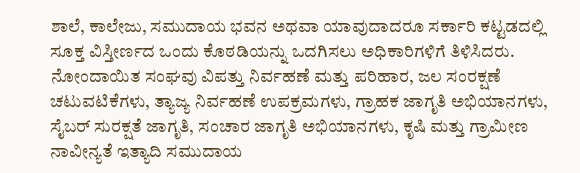ಶಾಲೆ, ಕಾಲೇಜು, ಸಮುದಾಯ ಭವನ ಅಥವಾ ಯಾವುದಾದರೂ ಸರ್ಕಾರಿ ಕಟ್ಟಡದಲ್ಲಿ ಸೂಕ್ತ ವಿಸ್ತೀರ್ಣದ ಒಂದು ಕೊಠಡಿಯನ್ನು ಒದಗಿಸಲು ಅಧಿಕಾರಿಗಳಿಗೆ ತಿಳಿಸಿದರು.
ನೋಂದಾಯಿತ ಸಂಘವು ವಿಪತ್ತು ನಿರ್ವಹಣೆ ಮತ್ತು ಪರಿಹಾರ, ಜಲ ಸಂರಕ್ಷಣೆ ಚಟುವಟಿಕೆಗಳು, ತ್ಯಾಜ್ಯ ನಿರ್ವಹಣೆ ಉಪಕ್ರಮಗಳು, ಗ್ರಾಹಕ ಜಾಗೃತಿ ಅಭಿಯಾನಗಳು, ಸೈಬರ್ ಸುರಕ್ಷತೆ ಜಾಗೃತಿ, ಸಂಚಾರ ಜಾಗೃತಿ ಅಭಿಯಾನಗಳು, ಕೃಷಿ ಮತ್ತು ಗ್ರಾಮೀಣ ನಾವೀನ್ಯತೆ ಇತ್ಯಾದಿ ಸಮುದಾಯ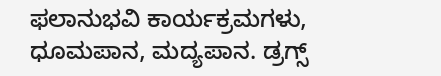ಫಲಾನುಭವಿ ಕಾರ್ಯಕ್ರಮಗಳು, ಧೂಮಪಾನ, ಮದ್ಯಪಾನ. ಡ್ರಗ್ಸ್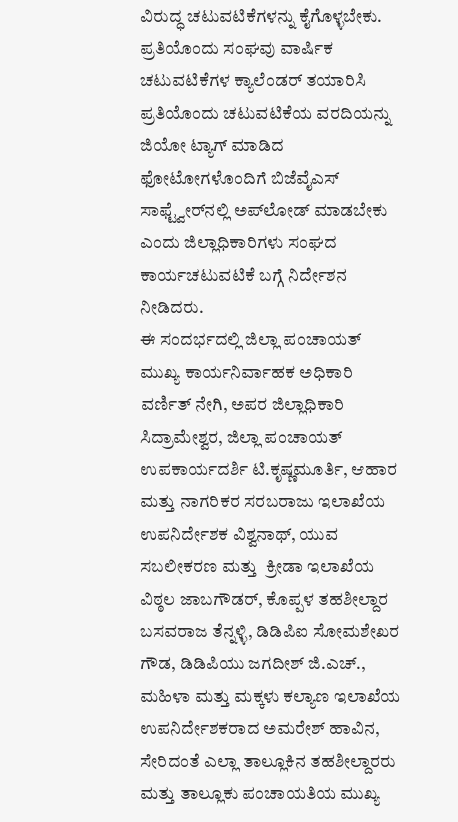ವಿರುದ್ಧ ಚಟುವಟಿಕೆಗಳನ್ನು ಕೈಗೊಳ್ಳಬೇಕು. ಪ್ರತಿಯೊಂದು ಸಂಘವು ವಾರ್ಷಿಕ ಚಟುವಟಿಕೆಗಳ ಕ್ಯಾಲೆಂಡರ್ ತಯಾರಿಸಿ ಪ್ರತಿಯೊಂದು ಚಟುವಟಿಕೆಯ ವರದಿಯನ್ನು ಜಿಯೋ ಟ್ಯಾಗ್ ಮಾಡಿದ ಫೋಟೋಗಳೊಂದಿಗೆ ಬಿಜೆವೈಎಸ್ ಸಾಫ್ಟ್ವೇರ್‌ನಲ್ಲಿ ಅಪ್‌ಲೋಡ್ ಮಾಡಬೇಕು ಎಂದು ಜಿಲ್ಲಾಧಿಕಾರಿಗಳು ಸಂಘದ ಕಾರ್ಯಚಟುವಟಿಕೆ ಬಗ್ಗೆ ನಿರ್ದೇಶನ ನೀಡಿದರು.
ಈ ಸಂದರ್ಭದಲ್ಲಿ ಜಿಲ್ಲಾ ಪಂಚಾಯತ್ ಮುಖ್ಯ ಕಾರ್ಯನಿರ್ವಾಹಕ ಅಧಿಕಾರಿ ವರ್ಣಿತ್ ನೇಗಿ, ಅಪರ ಜಿಲ್ಲಾಧಿಕಾರಿ ಸಿದ್ರಾಮೇಶ್ವರ, ಜಿಲ್ಲಾ ಪಂಚಾಯತ್ ಉಪಕಾರ್ಯದರ್ಶಿ ಟಿ.ಕೃಷ್ಣಮೂರ್ತಿ, ಆಹಾರ ಮತ್ತು ನಾಗರಿಕರ ಸರಬರಾಜು ಇಲಾಖೆಯ ಉಪನಿರ್ದೇಶಕ ವಿಶ್ವನಾಥ್, ಯುವ ಸಬಲೀಕರಣ ಮತ್ತು  ಕ್ರೀಡಾ ಇಲಾಖೆಯ ವಿಠ್ಠಲ ಜಾಬಗೌಡರ್, ಕೊಪ್ಪಳ ತಹಶೀಲ್ದಾರ ಬಸವರಾಜ ತೆನ್ನಳ್ಳಿ, ಡಿಡಿಪಿಐ ಸೋಮಶೇಖರ ಗೌಡ, ಡಿಡಿಪಿಯು ಜಗದೀಶ್ ಜಿ.ಎಚ್., ಮಹಿಳಾ ಮತ್ತು ಮಕ್ಕಳು ಕಲ್ಯಾಣ ಇಲಾಖೆಯ ಉಪನಿರ್ದೇಶಕರಾದ ಅಮರೇಶ್ ಹಾವಿನ, ಸೇರಿದಂತೆ ಎಲ್ಲಾ ತಾಲ್ಲೂಕಿನ ತಹಶೀಲ್ದಾರರು ಮತ್ತು ತಾಲ್ಲೂಕು ಪಂಚಾಯತಿಯ ಮುಖ್ಯ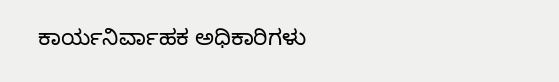ಕಾರ್ಯನಿರ್ವಾಹಕ ಅಧಿಕಾರಿಗಳು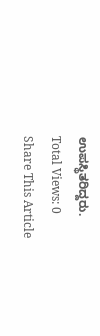ಉಪಸ್ಥಿತರಿದ್ದರು.
Total Views: 0
Share This Article